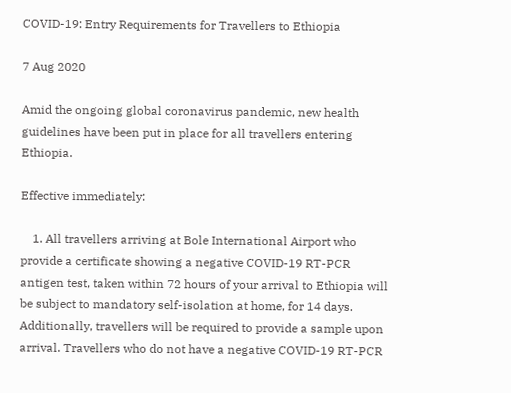COVID-19: Entry Requirements for Travellers to Ethiopia

7 Aug 2020

Amid the ongoing global coronavirus pandemic, new health guidelines have been put in place for all travellers entering Ethiopia.

Effective immediately:

    1. All travellers arriving at Bole International Airport who provide a certificate showing a negative COVID-19 RT-PCR antigen test, taken within 72 hours of your arrival to Ethiopia will be subject to mandatory self-isolation at home, for 14 days. Additionally, travellers will be required to provide a sample upon arrival. Travellers who do not have a negative COVID-19 RT-PCR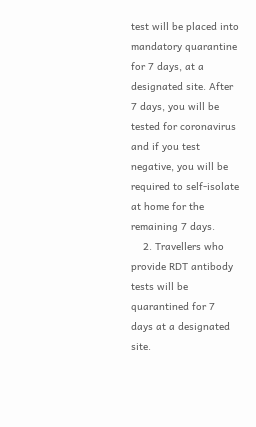test will be placed into mandatory quarantine for 7 days, at a designated site. After 7 days, you will be tested for coronavirus and if you test negative, you will be required to self-isolate at home for the remaining 7 days.
    2. Travellers who provide RDT antibody tests will be quarantined for 7 days at a designated site.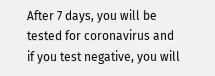After 7 days, you will be tested for coronavirus and if you test negative, you will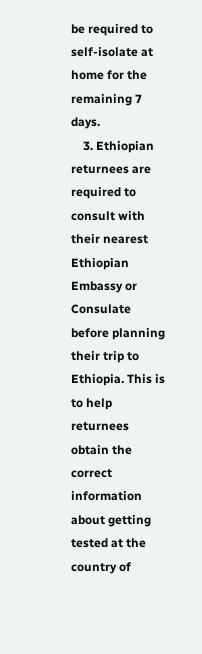be required to self-isolate at home for the remaining 7 days.
    3. Ethiopian returnees are required to consult with their nearest Ethiopian Embassy or Consulate before planning their trip to Ethiopia. This is to help returnees obtain the correct information about getting tested at the country of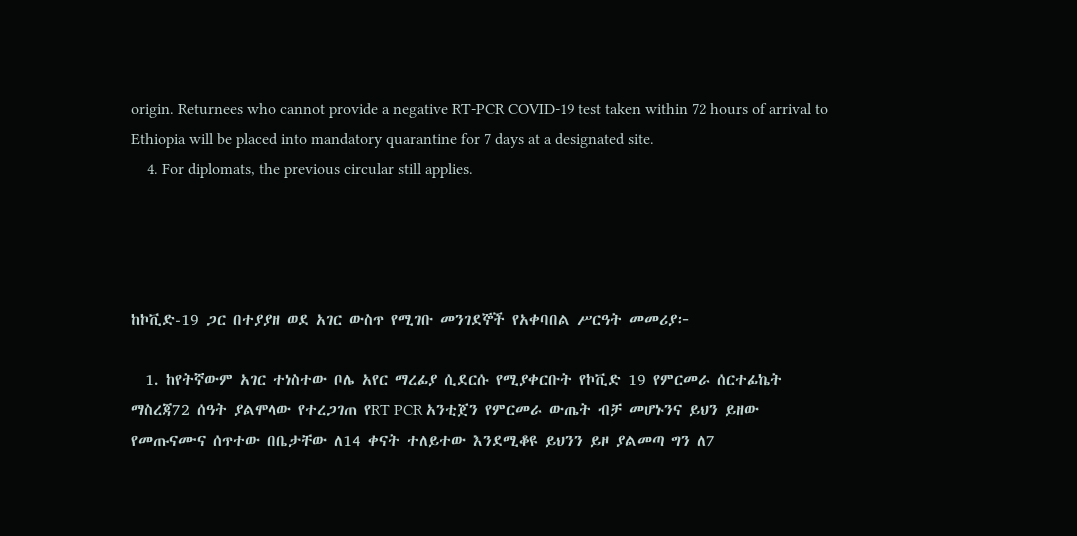origin. Returnees who cannot provide a negative RT-PCR COVID-19 test taken within 72 hours of arrival to Ethiopia will be placed into mandatory quarantine for 7 days at a designated site.
    4. For diplomats, the previous circular still applies.




ከኮቪድ-19 ጋር በተያያዘ ወደ አገር ውስጥ የሚገቡ መንገደኞች የአቀባበል ሥርዓት መመሪያ፦

  1. ከየትኛውም አገር ተነስተው ቦሌ አየር ማረፊያ ሲደርሱ የሚያቀርቡት የኮቪድ 19 የምርመራ ሰርተፊኬት ማስረጃ72 ሰዓት ያልሞላው የተረጋገጠ የRT PCR አንቲጀን የምርመራ ውጤት ብቻ መሆኑንና ይህን ይዘው የመጡናሙና ሰጥተው በቤታቸው ለ14 ቀናት ተለይተው እንደሚቆዩ ይህንን ይዞ ያልመጣ ግን ለ7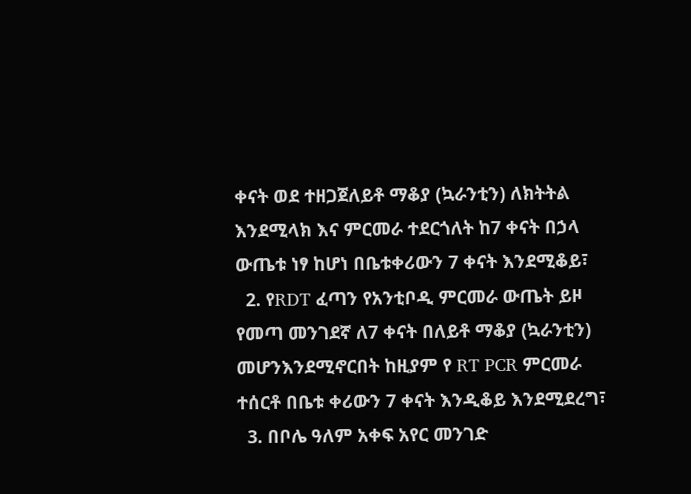ቀናት ወደ ተዘጋጀለይቶ ማቆያ (ኳራንቲን) ለክትትል እንደሚላክ እና ምርመራ ተደርጎለት ከ7 ቀናት በኃላ ውጤቱ ነፃ ከሆነ በቤቱቀሪውን 7 ቀናት እንደሚቆይ፣
  2. የRDT ፈጣን የአንቲቦዲ ምርመራ ውጤት ይዞ የመጣ መንገደኛ ለ7 ቀናት በለይቶ ማቆያ (ኳራንቲን) መሆንእንደሚኖርበት ከዚያም የ RT PCR ምርመራ ተሰርቶ በቤቱ ቀሪውን 7 ቀናት እንዲቆይ እንደሚደረግ፣
  3. በቦሌ ዓለም አቀፍ አየር መንገድ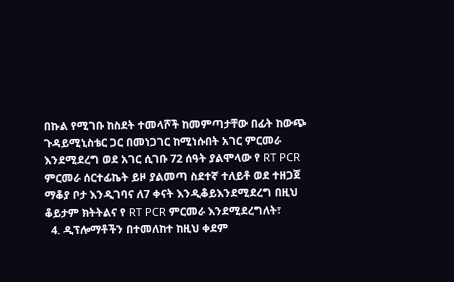በኩል የሚገቡ ከስደት ተመላሾች ከመምጣታቸው በፊት ከውጭ ጉዳይሚኒስቴር ጋር በመነጋገር ከሚነሱበት አገር ምርመራ እንደሚደረግ ወደ አገር ሲገቡ 72 ሰዓት ያልሞላው የ RT PCR ምርመራ ሰርተፊኬት ይዞ ያልመጣ ስደተኛ ተለይቶ ወደ ተዘጋጀ ማቆያ ቦታ እንዲገባና ለ7 ቀናት እንዲቆይእንደሚደረግ በዚህ ቆይታም ክትትልና የ RT PCR ምርመራ እንደሚደረግለት፣
  4. ዲፕሎማቶችን በተመለከተ ከዚህ ቀደም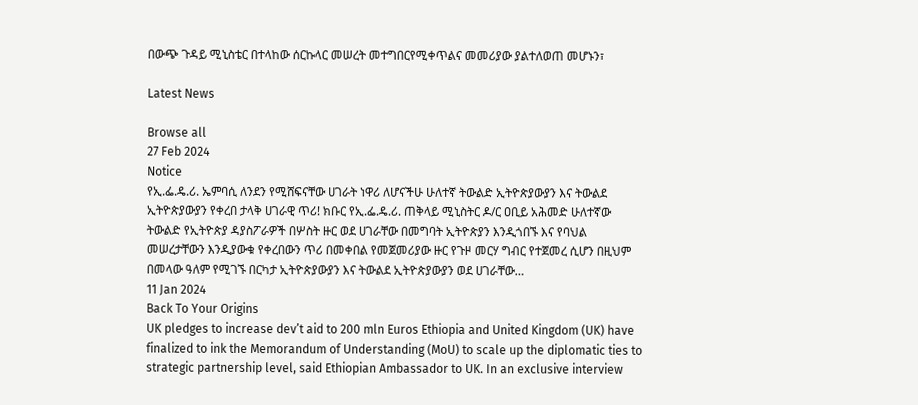በውጭ ጉዳይ ሚኒስቴር በተላከው ሰርኩላር መሠረት መተግበርየሚቀጥልና መመሪያው ያልተለወጠ መሆኑን፣

Latest News

Browse all
27 Feb 2024
Notice
የኢ.ፌ.ዴ.ሪ. ኤምባሲ ለንደን የሚሸፍናቸው ሀገራት ነዋሪ ለሆናችሁ ሁለተኛ ትውልድ ኢትዮጵያውያን እና ትውልደ ኢትዮጵያውያን የቀረበ ታላቅ ሀገራዊ ጥሪ! ክቡር የኢ.ፌ.ዴ.ሪ. ጠቅላይ ሚኒስትር ዶ/ር ዐቢይ አሕመድ ሁለተኛው ትውልድ የኢትዮጵያ ዳያስፖራዎች በሦስት ዙር ወደ ሀገራቸው በመግባት ኢትዮጵያን እንዲጎበኙ እና የባህል መሠረታቸውን እንዲያውቁ የቀረበውን ጥሪ በመቀበል የመጀመሪያው ዙር የጉዞ መርሃ ግብር የተጀመረ ሲሆን በዚህም በመላው ዓለም የሚገኙ በርካታ ኢትዮጵያውያን እና ትውልደ ኢትዮጵያውያን ወደ ሀገራቸው…
11 Jan 2024
Back To Your Origins
UK pledges to increase dev’t aid to 200 mln Euros Ethiopia and United Kingdom (UK) have finalized to ink the Memorandum of Understanding (MoU) to scale up the diplomatic ties to strategic partnership level, said Ethiopian Ambassador to UK. In an exclusive interview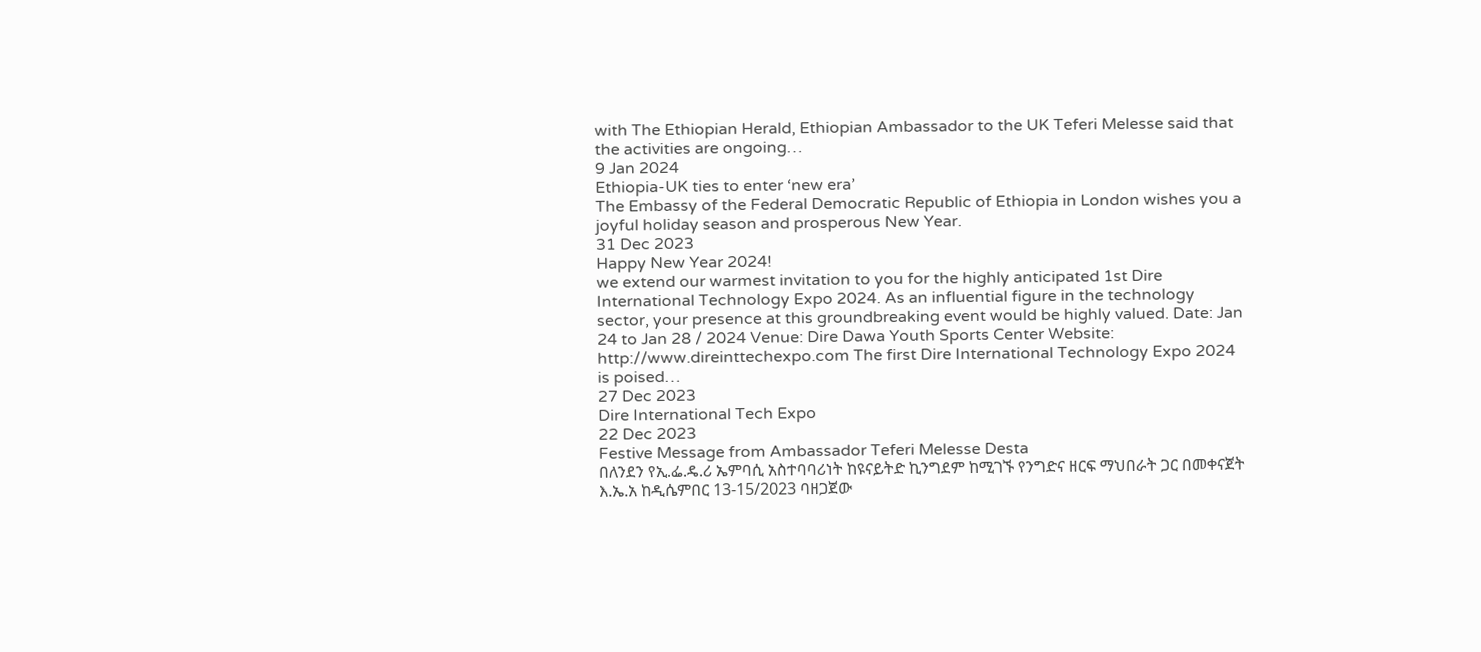with The Ethiopian Herald, Ethiopian Ambassador to the UK Teferi Melesse said that the activities are ongoing…
9 Jan 2024
Ethiopia-UK ties to enter ‘new era’
The Embassy of the Federal Democratic Republic of Ethiopia in London wishes you a joyful holiday season and prosperous New Year.
31 Dec 2023
Happy New Year 2024!
we extend our warmest invitation to you for the highly anticipated 1st Dire International Technology Expo 2024. As an influential figure in the technology sector, your presence at this groundbreaking event would be highly valued. Date: Jan 24 to Jan 28 / 2024 Venue: Dire Dawa Youth Sports Center Website: http://www.direinttechexpo.com The first Dire International Technology Expo 2024 is poised…
27 Dec 2023
Dire International Tech Expo
22 Dec 2023
Festive Message from Ambassador Teferi Melesse Desta
በለንደን የኢ.ፌ.ዴ.ሪ ኤምባሲ አስተባባሪነት ከዩናይትድ ኪንግደም ከሚገኙ የንግድና ዘርፍ ማህበራት ጋር በመቀናጀት እ.ኤ.አ ከዲሴምበር 13-15/2023 ባዘጋጀው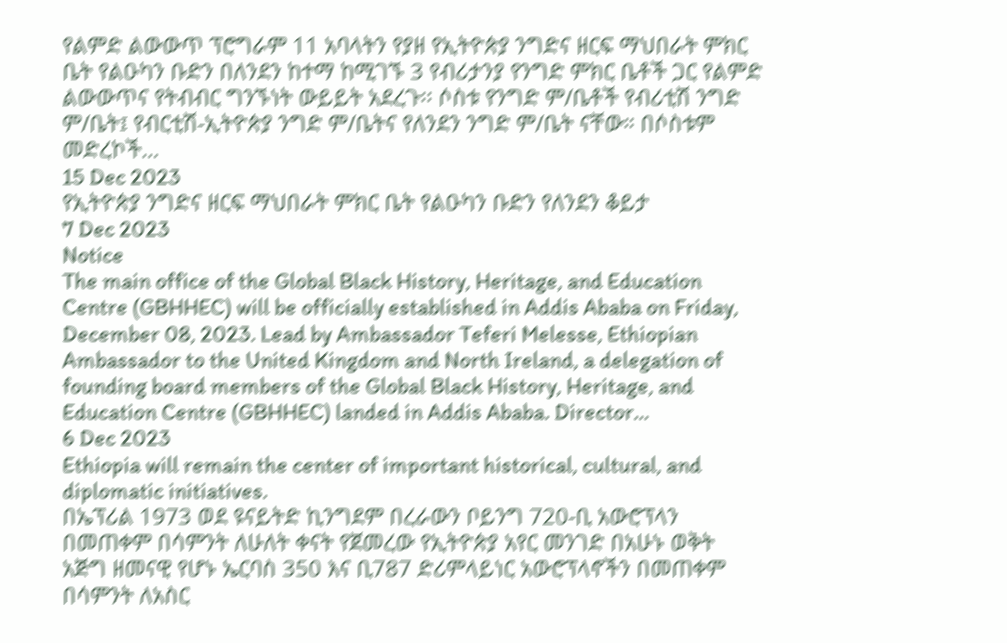የልምድ ልውውጥ ፕሮግራም 11 አባላትን የያዘ የኢትዮጵያ ንግድና ዘርፍ ማህበራት ምክር ቤት የልዑካን ቡድን በለንደን ከተማ ከሚገኙ 3 የብሪታንያ የንግድ ምክር ቤቶች ጋር የልምድ ልውውጥና የትብብር ግንኙነት ውይይት አደረጉ፡፡ ሶስቱ የንግድ ም/ቤቶች የብሪቲሽ ንግድ ም/ቤት፤ የብርቲሽ-ኢትዮጵያ ንግድ ም/ቤትና የለንደን ንግድ ም/ቤት ናቸው። በሶስቱም መድረኮች…
15 Dec 2023
የኢትዮጵያ ንግድና ዘርፍ ማህበራት ምክር ቤት የልዑካን ቡድን የለንደን ቆይታ
7 Dec 2023
Notice
The main office of the Global Black History, Heritage, and Education Centre (GBHHEC) will be officially established in Addis Ababa on Friday, December 08, 2023. Lead by Ambassador Teferi Melesse, Ethiopian Ambassador to the United Kingdom and North Ireland, a delegation of founding board members of the Global Black History, Heritage, and Education Centre (GBHHEC) landed in Addis Ababa. Director…
6 Dec 2023
Ethiopia will remain the center of important historical, cultural, and diplomatic initiatives.
በኤፕሪል 1973 ወደ ዩናይትድ ኪንግደም በረራውን ቦይንግ 720-ቢ አውሮፕላን በመጠቀም በሳምንት ለሁለት ቀናት የጀመረው የኢትዮጵያ አየር መንገድ በአሁኑ ወቅት አጅግ ዘመናዊ የሆኑ ኤርባስ 350 እና ቢ787 ድሪምላይነር አውሮፕላኖችን በመጠቀም በሳምንት ለአስር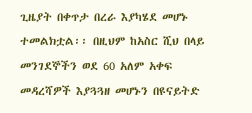ጊዜያት በቀጥታ በረራ እያካሄደ መሆኑ ተመልክቷል፡፡ በዚህም ከአስር ሺህ በላይ መንገደኞችን ወደ 60 አለም አቀፍ መዳረሻዎች እያጓጓዘ መሆኑን በዩናይትድ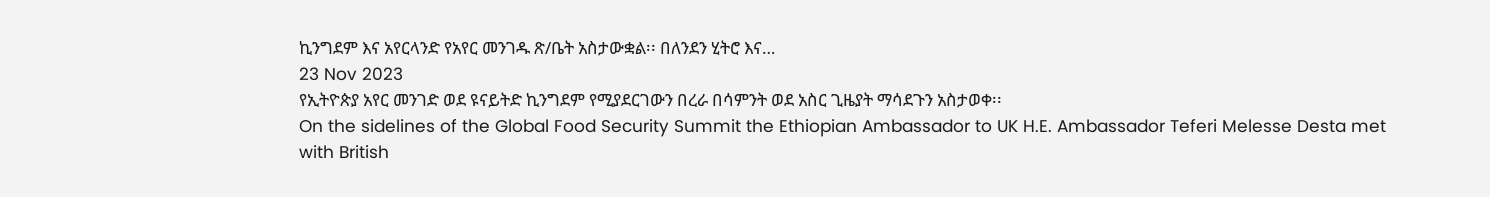ኪንግደም እና አየርላንድ የአየር መንገዱ ጽ/ቤት አስታውቋል፡፡ በለንደን ሂትሮ እና…
23 Nov 2023
የኢትዮጵያ አየር መንገድ ወደ ዩናይትድ ኪንግደም የሚያደርገውን በረራ በሳምንት ወደ አስር ጊዜያት ማሳደጉን አስታወቀ፡፡
On the sidelines of the Global Food Security Summit the Ethiopian Ambassador to UK H.E. Ambassador Teferi Melesse Desta met with British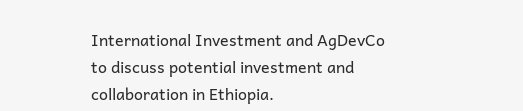International Investment and AgDevCo to discuss potential investment and collaboration in Ethiopia.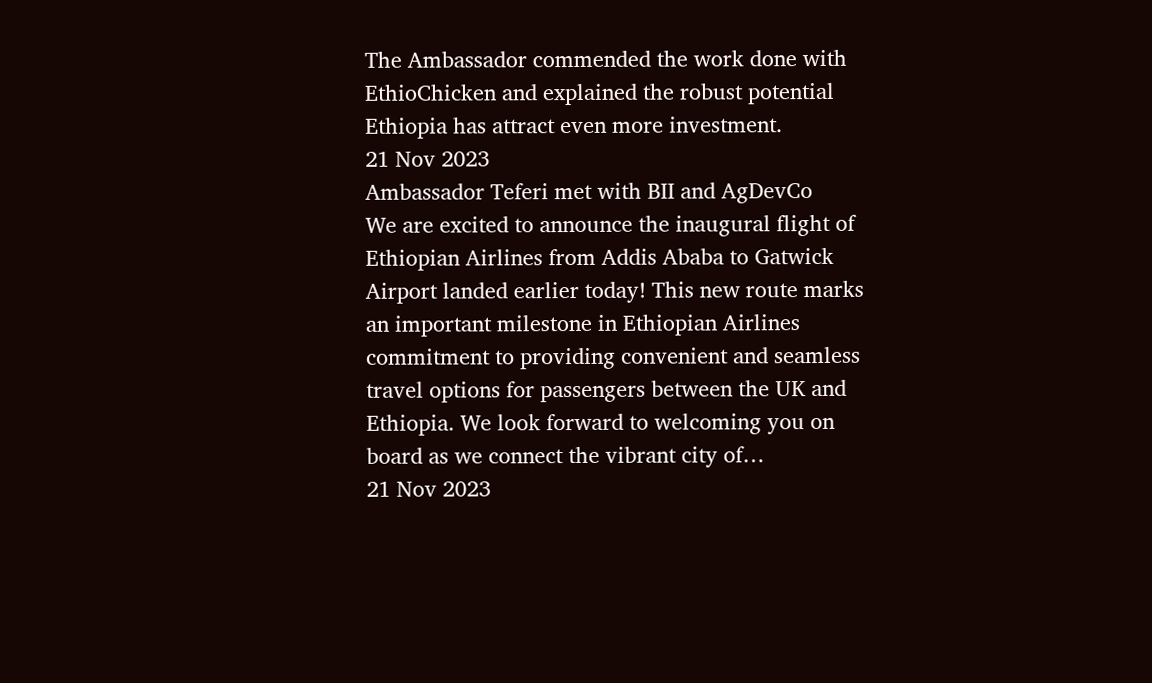The Ambassador commended the work done with EthioChicken and explained the robust potential Ethiopia has attract even more investment.
21 Nov 2023
Ambassador Teferi met with BII and AgDevCo
We are excited to announce the inaugural flight of Ethiopian Airlines from Addis Ababa to Gatwick Airport landed earlier today! This new route marks an important milestone in Ethiopian Airlines commitment to providing convenient and seamless travel options for passengers between the UK and Ethiopia. We look forward to welcoming you on board as we connect the vibrant city of…
21 Nov 2023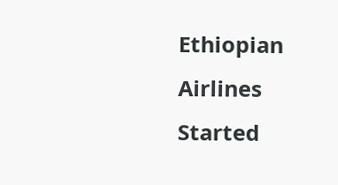Ethiopian Airlines Started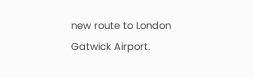new route to London Gatwick Airport.